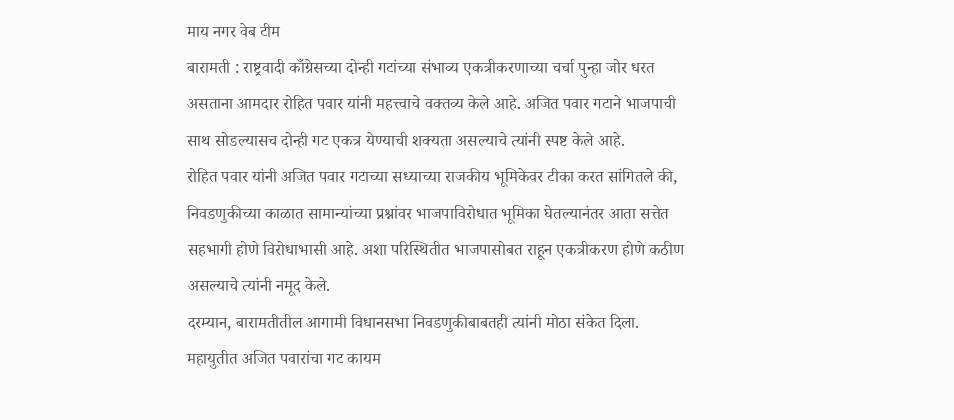माय नगर वेब टीम
बारामती : राष्ट्रवादी काँग्रेसच्या दोन्ही गटांच्या संभाव्य एकत्रीकरणाच्या चर्चा पुन्हा जोर धरत असताना आमदार रोहित पवार यांनी महत्त्वाचे वक्तव्य केले आहे. अजित पवार गटाने भाजपाची साथ सोडल्यासच दोन्ही गट एकत्र येण्याची शक्यता असल्याचे त्यांनी स्पष्ट केले आहे.
रोहित पवार यांनी अजित पवार गटाच्या सध्याच्या राजकीय भूमिकेवर टीका करत सांगितले की, निवडणुकीच्या काळात सामान्यांच्या प्रश्नांवर भाजपाविरोधात भूमिका घेतल्यानंतर आता सत्तेत सहभागी होणे विरोधाभासी आहे. अशा परिस्थितीत भाजपासोबत राहून एकत्रीकरण होणे कठीण असल्याचे त्यांनी नमूद केले.
दरम्यान, बारामतीतील आगामी विधानसभा निवडणुकीबाबतही त्यांनी मोठा संकेत दिला. महायुतीत अजित पवारांचा गट कायम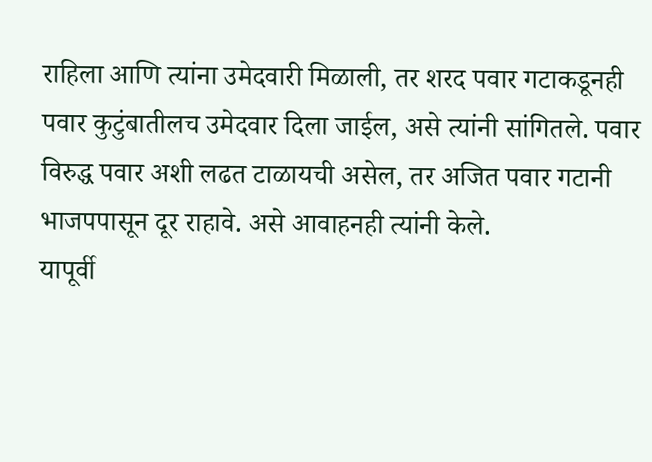राहिला आणि त्यांना उमेदवारी मिळाली, तर शरद पवार गटाकडूनही पवार कुटुंबातीलच उमेदवार दिला जाईल, असे त्यांनी सांगितले. पवार विरुद्ध पवार अशी लढत टाळायची असेल, तर अजित पवार गटानी भाजपपासून दूर राहावे. असे आवाहनही त्यांनी केले.
यापूर्वी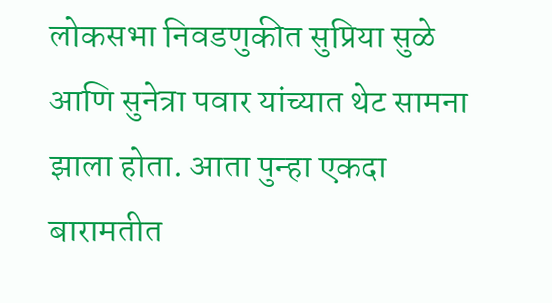लोकसभा निवडणुकीत सुप्रिया सुळे आणि सुनेत्रा पवार यांच्यात थेट सामना झाला होता. आता पुन्हा एकदा बारामतीत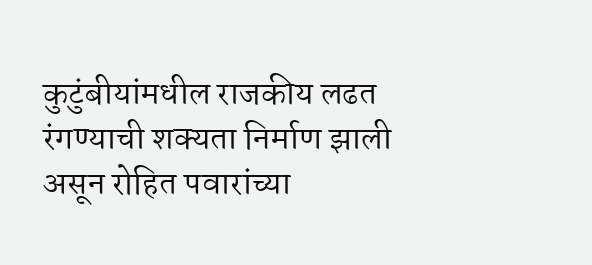कुटुंबीयांमधील राजकीय लढत रंगण्याची शक्यता निर्माण झाली असून रोहित पवारांच्या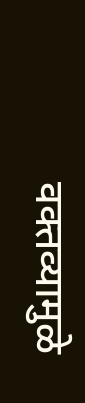वक्तव्यामुळे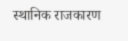स्थानिक राजकारण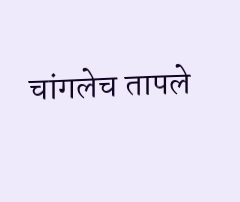चांगलेच तापले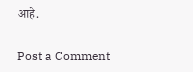आहे.

Post a Comment